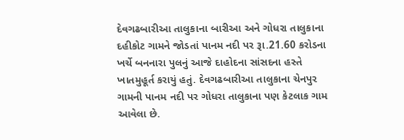દેવગઢબારીઆ તાલુકાના બારીઆ અને ગોધરા તાલુકાના દહીકોટ ગામને જોડતાં પાનમ નદી પર રૂા.21.60 કરોડના ખર્ચે બનનારા પુલનું આજે દાહોદના સાંસદના હસ્તે ખાતમુહૂર્ત કરાયું હતું. દેવગઢબારીઆ તાલુકાના ચેનપુર ગામની પાનમ નદી પર ગોધરા તાલુકાના પણ કેટલાક ગામ આવેલા છે.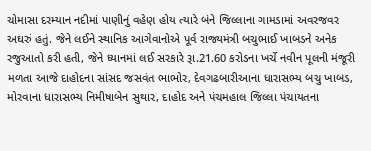ચોમાસા દરમ્યાન નદીમાં પાણીનું વહેણ હોય ત્યારે બંને જિલ્લાના ગામડામાં અવરજવર અઘરું હતું. જેને લઈને સ્થાનિક આગેવાનોએ પૂર્વ રાજ્યમંત્રી બચુભાઈ ખાબડને અનેક રજુઆતો કરી હતી, જેને ધ્યાનમાં લઈ સરકારે રૂા.21.60 કરોડના ખર્ચે નવીન પૂલની મંજૂરી મળતા આજે દાહોદના સાંસદ જસવંત ભાભોર, દેવગઢબારીઆના ધારાસભ્ય બચુ ખાબડ, મોરવાના ધારાસભ્ય નિમીષાબેન સુથાર, દાહોદ અને પંચમહાલ જિલ્લા પંચાયતના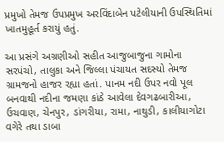પ્રમુખો તેમજ ઉપપ્રમુખ અરવિંદાબેન પટેલીયાની ઉપસ્થિતિમાં ખાતમુહૂર્ત કરાયું હતું.

આ પ્રસંગે અગ્રણીઓ સહીત આજુબાજુના ગામોના સરપંચો, તાલુકા અને જિલ્લા પંચાયત સદસ્યો તેમજ ગ્રામજનો હાજર રહ્યા હતાં. પાનમ નદી ઉપર નવો પૂલ બનવાથી નદીના જમણા કાંઠે આવેલા દેવગઢબારીઆ, ઉચવાણ, ચેનપુર, ડાંગરીયા, રામા, નાથુડી, કાલીયાગોટા વગેરે તથા ડાબા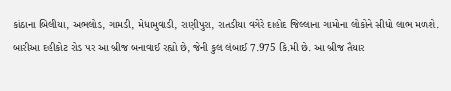કાંઠાના બિલીયા, અભલોડ, ગામડી, મેધામુવાડી, રાણીપુરા, રાતડીયા વગેરે દાહોદ જિલ્લાના ગામોના લોકોને સીધો લાભ મળશે. બારીઆ દહીકોટ રોડ પર આ બ્રીજ બનાવાઈ રહ્યો છે, જેની કુલ લંબાઈ 7.975 કિ.મી છે. આ બ્રીજ તૈયાર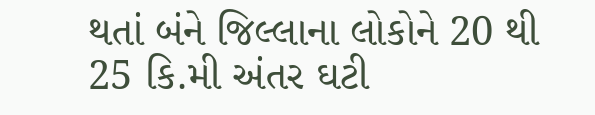થતાં બંને જિલ્લાના લોકોને 20 થી 25 કિ.મી અંતર ઘટી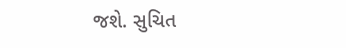જશે. સુચિત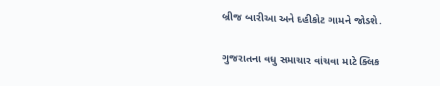બ્રીજ બારીઆ અને દહીકોટ ગામને જોડશે.

ગુજરાતના વધુ સમાચાર વાંચવા માટે ક્લિક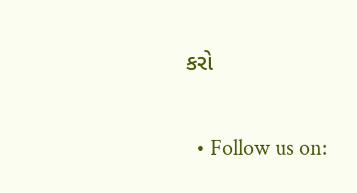કરો


  • Follow us on: